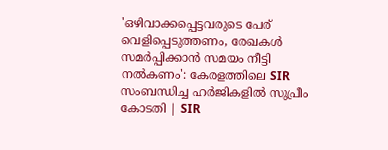'ഒഴിവാക്കപ്പെട്ടവരുടെ പേര് വെളിപ്പെടുത്തണം, രേഖകൾ സമർപ്പിക്കാൻ സമയം നീട്ടി നൽകണം': കേരളത്തിലെ SIR സംബന്ധിച്ച ഹർജികളിൽ സുപ്രീം കോടതി | SIR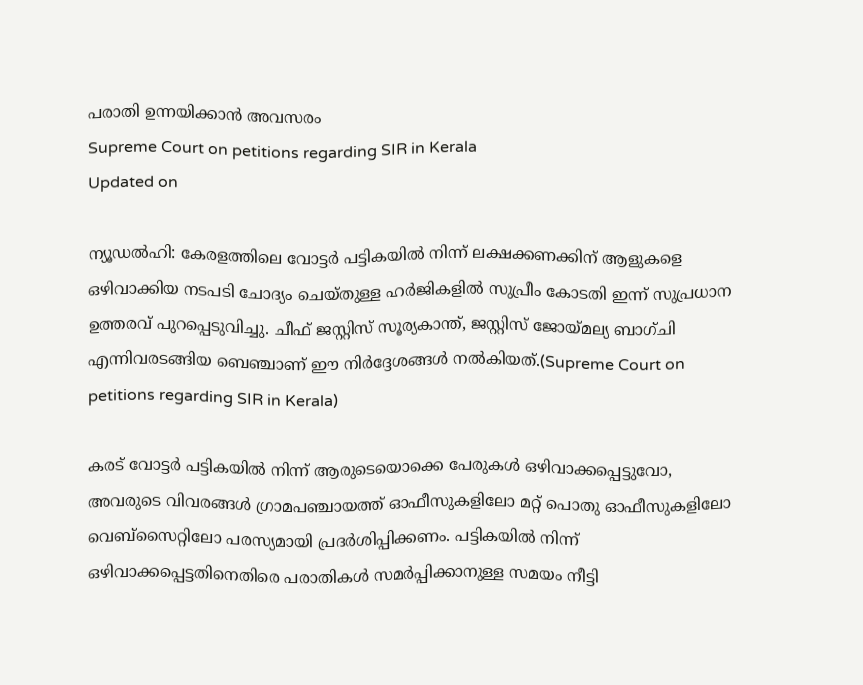പരാതി ഉന്നയിക്കാൻ അവസരം
Supreme Court on petitions regarding SIR in Kerala
Updated on

ന്യൂഡൽഹി: കേരളത്തിലെ വോട്ടർ പട്ടികയിൽ നിന്ന് ലക്ഷക്കണക്കിന് ആളുകളെ ഒഴിവാക്കിയ നടപടി ചോദ്യം ചെയ്തുള്ള ഹർജികളിൽ സുപ്രീം കോടതി ഇന്ന് സുപ്രധാന ഉത്തരവ് പുറപ്പെടുവിച്ചു. ചീഫ് ജസ്റ്റിസ് സൂര്യകാന്ത്, ജസ്റ്റിസ് ജോയ്മല്യ ബാഗ്ചി എന്നിവരടങ്ങിയ ബെഞ്ചാണ് ഈ നിർദ്ദേശങ്ങൾ നൽകിയത്.(Supreme Court on petitions regarding SIR in Kerala)

കരട് വോട്ടർ പട്ടികയിൽ നിന്ന് ആരുടെയൊക്കെ പേരുകൾ ഒഴിവാക്കപ്പെട്ടുവോ, അവരുടെ വിവരങ്ങൾ ഗ്രാമപഞ്ചായത്ത് ഓഫീസുകളിലോ മറ്റ് പൊതു ഓഫീസുകളിലോ വെബ്‌സൈറ്റിലോ പരസ്യമായി പ്രദർശിപ്പിക്കണം. പട്ടികയിൽ നിന്ന് ഒഴിവാക്കപ്പെട്ടതിനെതിരെ പരാതികൾ സമർപ്പിക്കാനുള്ള സമയം നീട്ടി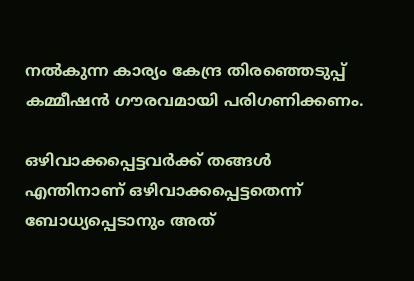നൽകുന്ന കാര്യം കേന്ദ്ര തിരഞ്ഞെടുപ്പ് കമ്മീഷൻ ഗൗരവമായി പരിഗണിക്കണം.

ഒഴിവാക്കപ്പെട്ടവർക്ക് തങ്ങൾ എന്തിനാണ് ഒഴിവാക്കപ്പെട്ടതെന്ന് ബോധ്യപ്പെടാനും അത്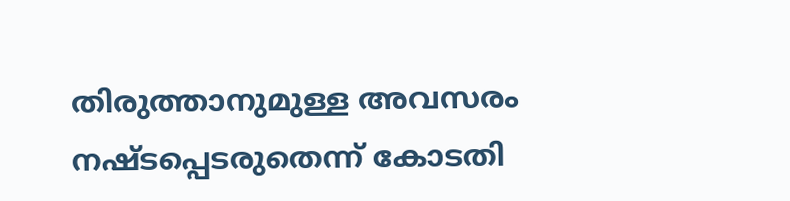തിരുത്താനുമുള്ള അവസരം നഷ്ടപ്പെടരുതെന്ന് കോടതി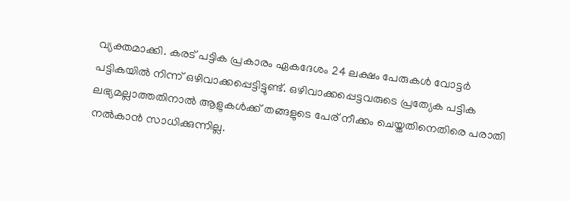വ്യക്തമാക്കി. കരട് പട്ടിക പ്രകാരം ഏകദേശം 24 ലക്ഷം പേരുകൾ വോട്ടർ പട്ടികയിൽ നിന്ന് ഒഴിവാക്കപ്പെട്ടിട്ടുണ്ട്. ഒഴിവാക്കപ്പെട്ടവരുടെ പ്രത്യേക പട്ടിക ലഭ്യമല്ലാത്തതിനാൽ ആളുകൾക്ക് തങ്ങളുടെ പേര് നീക്കം ചെയ്തതിനെതിരെ പരാതി നൽകാൻ സാധിക്കുന്നില്ല.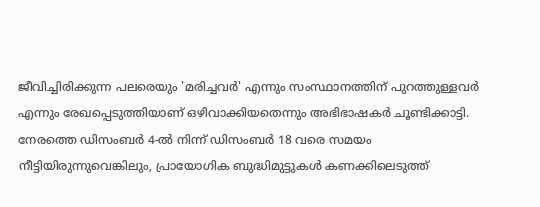ജീവിച്ചിരിക്കുന്ന പലരെയും 'മരിച്ചവർ' എന്നും സംസ്ഥാനത്തിന് പുറത്തുള്ളവർ എന്നും രേഖപ്പെടുത്തിയാണ് ഒഴിവാക്കിയതെന്നും അഭിഭാഷകർ ചൂണ്ടിക്കാട്ടി. നേരത്തെ ഡിസംബർ 4-ൽ നിന്ന് ഡിസംബർ 18 വരെ സമയം നീട്ടിയിരുന്നുവെങ്കിലും, പ്രായോഗിക ബുദ്ധിമുട്ടുകൾ കണക്കിലെടുത്ത്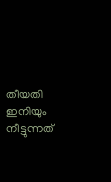തീയതി ഇനിയും നീട്ടുന്നത്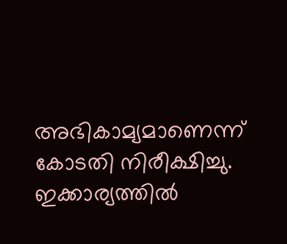അഭികാമ്യമാണെന്ന് കോടതി നിരീക്ഷിച്ചു. ഇക്കാര്യത്തിൽ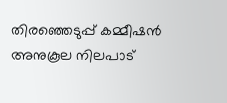തിരഞ്ഞെടുപ്പ് കമ്മീഷൻ അനുകൂല നിലപാട്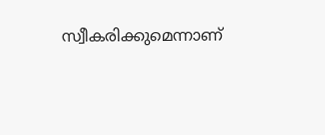സ്വീകരിക്കുമെന്നാണ്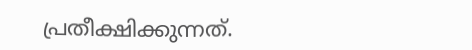പ്രതീക്ഷിക്കുന്നത്.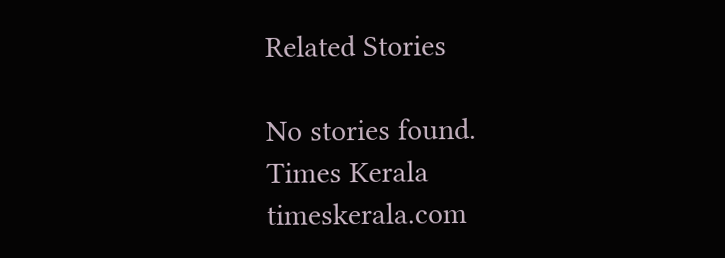Related Stories

No stories found.
Times Kerala
timeskerala.com